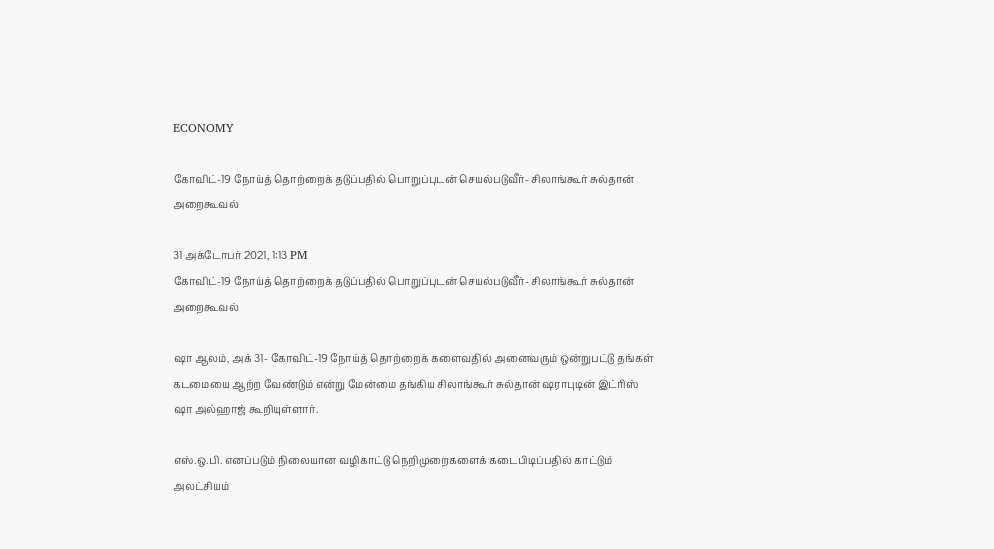ECONOMY

கோவிட்-19 நோய்த் தொற்றைக் தடுப்பதில் பொறுப்புடன் செயல்படுவீர்- சிலாங்கூர் சுல்தான் அறைகூவல்

31 அக்டோபர் 2021, 1:13 PM
கோவிட்-19 நோய்த் தொற்றைக் தடுப்பதில் பொறுப்புடன் செயல்படுவீர்- சிலாங்கூர் சுல்தான் அறைகூவல்

ஷா ஆலம், அக் 31- கோவிட்-19 நோய்த் தொற்றைக் களைவதில் அனைவரும் ஒன்றுபட்டு தங்கள் கடமையை ஆற்ற வேண்டும் என்று மேன்மை தங்கிய சிலாங்கூர் சுல்தான் ஷராபுடின் இட்ரிஸ் ஷா அல்ஹாஜ் கூறியுள்ளார்.

எஸ்.ஒ.பி. எனப்படும் நிலையான வழிகாட்டு நெறிமுறைகளைக் கடைபிடிப்பதில் காட்டும் அலட்சியம்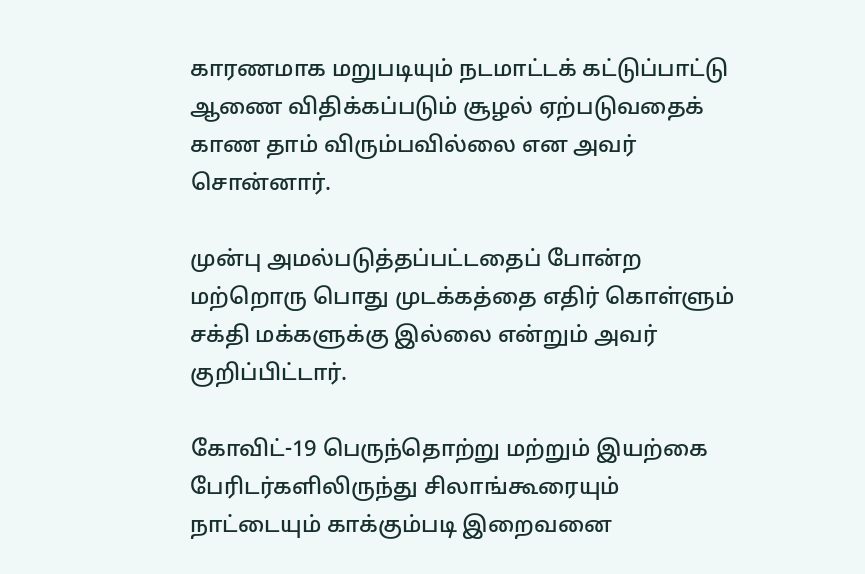காரணமாக மறுபடியும் நடமாட்டக் கட்டுப்பாட்டு ஆணை விதிக்கப்படும் சூழல் ஏற்படுவதைக் காண தாம் விரும்பவில்லை என அவர் சொன்னார்.

முன்பு அமல்படுத்தப்பட்டதைப் போன்ற மற்றொரு பொது முடக்கத்தை எதிர் கொள்ளும் சக்தி மக்களுக்கு இல்லை என்றும் அவர் குறிப்பிட்டார்.

கோவிட்-19 பெருந்தொற்று மற்றும் இயற்கை பேரிடர்களிலிருந்து சிலாங்கூரையும் நாட்டையும் காக்கும்படி இறைவனை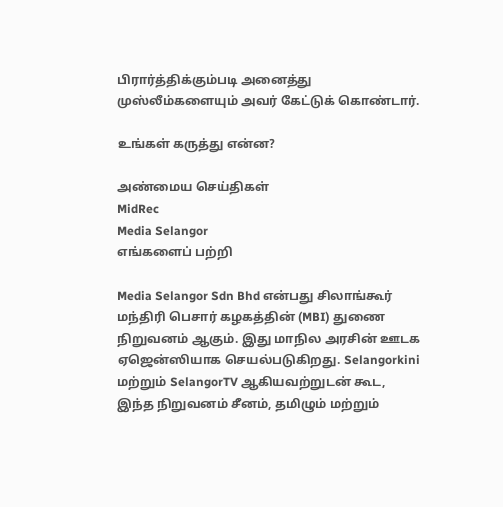பிரார்த்திக்கும்படி அனைத்து முஸ்லீம்களையும் அவர் கேட்டுக் கொண்டார்.

உங்கள் கருத்து என்ன?

அண்மைய செய்திகள்
MidRec
Media Selangor
எங்களைப் பற்றி

Media Selangor Sdn Bhd என்பது சிலாங்கூர் மந்திரி பெசார் கழகத்தின் (MBI) துணை நிறுவனம் ஆகும். இது மாநில அரசின் ஊடக ஏஜென்ஸியாக செயல்படுகிறது. Selangorkini மற்றும் SelangorTV ஆகியவற்றுடன் கூட, இந்த நிறுவனம் சீனம், தமிழும் மற்றும்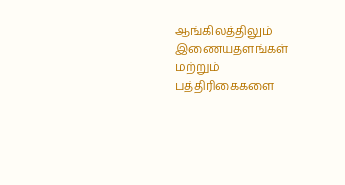ஆங்கிலத்திலும் இணையதளங்கள் மற்றும் பத்திரிகைகளை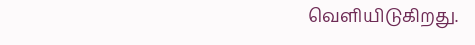வெளியிடுகிறது.